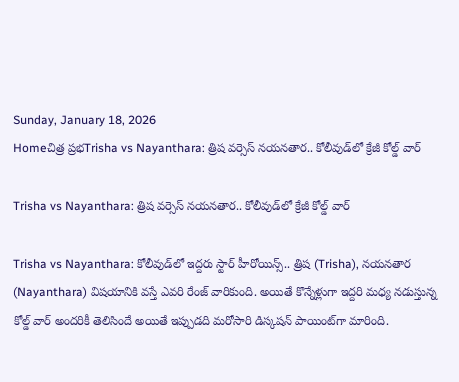Sunday, January 18, 2026
Homeచిత్ర ప్రభTrisha vs Nayanthara: త్రిష వర్సెస్ నయనతార.. కోలీవుడ్‌‌లో క్రేజీ కోల్డ్ వార్

Trisha vs Nayanthara: త్రిష వర్సెస్ నయనతార.. కోలీవుడ్‌‌లో క్రేజీ కోల్డ్ వార్

Trisha vs Nayanthara: కోలీవుడ్‌లో ఇద్దరు స్టార్ హీరోయిన్స్.. త్రిష (Trisha), నయనతార (Nayanthara) విషయానికి వస్తే ఎవరి రేంజ్ వారికుంది. అయితే కొన్నేళ్లుగా ఇద్దరి మధ్య నడుస్తున్న కోల్డ్ వార్ అందరికీ తెలిసిందే అయితే ఇప్పుడది మరోసారి డిస్కషన్ పాయింట్‌గా మారింది.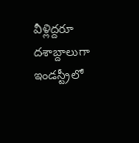వీళ్లిద్దరూ దశాబ్దాలుగా ఇండస్ట్రీలో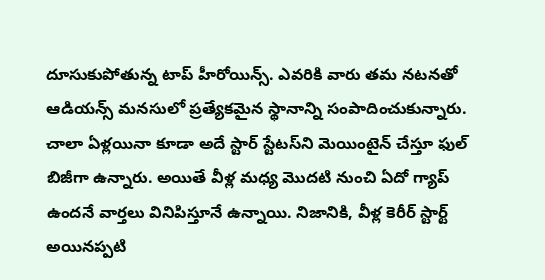దూసుకుపోతున్న టాప్ హీరోయిన్స్. ఎవరికి వారు తమ నటనతో ఆడియన్స్‌ మనసులో ప్రత్యేకమైన స్థానాన్ని సంపాదించుకున్నారు. చాలా ఏళ్లయినా కూడా అదే స్టార్ స్టేటస్‌ని మెయింటైన్ చేస్తూ ఫుల్ బిజీగా ఉన్నారు. అయితే వీళ్ల మధ్య మొదటి నుంచి ఏదో గ్యాప్ ఉందనే వార్తలు వినిపిస్తూనే ఉన్నాయి. నిజానికి, వీళ్ల కెరీర్ స్టార్ట్ అయినప్పటి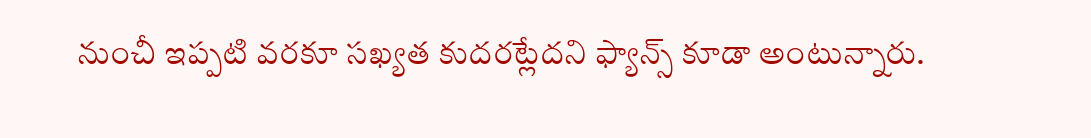నుంచీ ఇప్పటి వరకూ సఖ్యత కుదరట్లేదని ఫ్యాన్స్ కూడా అంటున్నారు.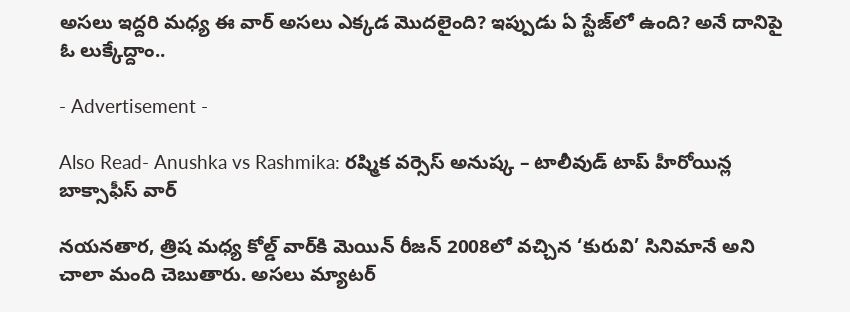అసలు ఇద్దరి మధ్య ఈ వార్ అసలు ఎక్కడ మొదలైంది? ఇప్పుడు ఏ స్టేజ్‌లో ఉంది? అనే దానిపై ఓ లుక్కేద్దాం..

- Advertisement -

Also Read- Anushka vs Rashmika: రష్మిక వర్సెస్ అనుష్క – టాలీవుడ్ టాప్ హీరోయిన్ల బాక్సాఫీస్ వార్‌

నయనతార, త్రిష మధ్య కోల్డ్ వార్‌కి మెయిన్ రీజన్ 2008లో వచ్చిన ‘కురువి’ సినిమానే అని చాలా మంది చెబుతారు. అసలు మ్యాటర్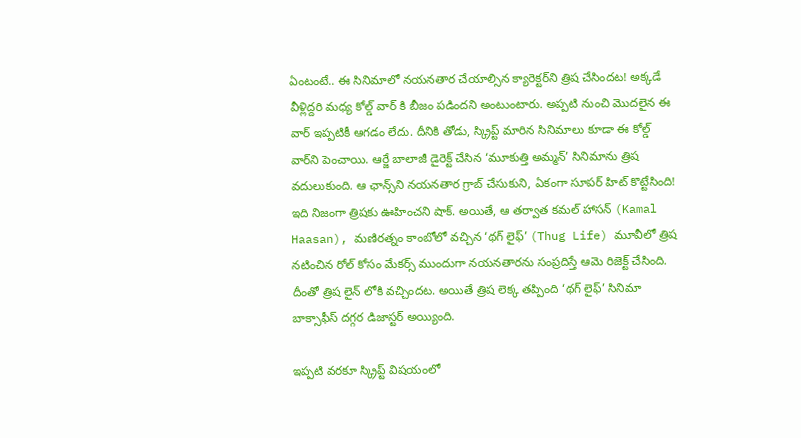ఏంటంటే.. ఈ సినిమాలో నయనతార చేయాల్సిన క్యారెక్టర్‌ని త్రిష చేసిందట! అక్కడే వీళ్లిద్దరి మధ్య కోల్డ్ వార్ కి బీజం పడిందని అంటుంటారు. అప్పటి నుంచి మొదలైన ఈ వార్ ఇప్పటికీ ఆగడం లేదు. దీనికి తోడు, స్క్రిప్ట్ మారిన సినిమాలు కూడా ఈ కోల్డ్ వార్‌ని పెంచాయి. ఆర్జే బాలాజీ డైరెక్ట్ చేసిన ‘మూకుత్తి అమ్మన్’ సినిమాను త్రిష వదులుకుంది. ఆ ఛాన్స్‌ని నయనతార గ్రాబ్ చేసుకుని, ఏకంగా సూపర్ హిట్ కొట్టేసింది! ఇది నిజంగా త్రిషకు ఊహించని షాక్. అయితే, ఆ తర్వాత కమల్ హాసన్ (Kamal Haasan), మణిరత్నం కాంబోలో వచ్చిన ‘థగ్ లైఫ్’ (Thug Life) మూవీలో త్రిష నటించిన రోల్ కోసం మేకర్స్ ముందుగా నయనతారను సంప్రదిస్తే ఆమె రిజెక్ట్ చేసింది. దీంతో త్రిష లైన్ లోకి వచ్చిందట. అయితే త్రిష లెక్క తప్పింది ‘థగ్ లైఫ్’ సినిమా బాక్సాఫీస్ దగ్గర డిజాస్టర్ అయ్యింది.

ఇప్పటి వరకూ స్క్రిప్ట్ విషయంలో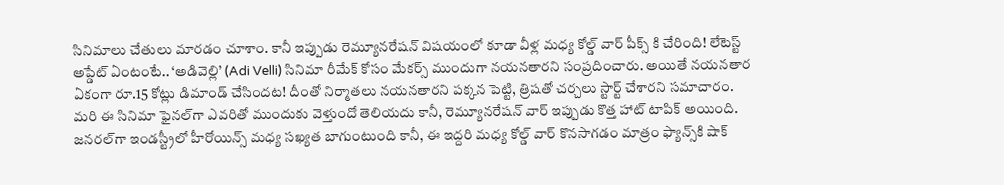సినిమాలు చేతులు మారడం చూశాం. కానీ ఇప్పుడు రెమ్యూనరేషన్ విషయంలో కూడా వీళ్ల మధ్య కోల్డ్ వార్ పీక్స్ కి చేరింది! లేటెస్ట్ అప్డేట్ ఏంటంటే.. ‘అడివెల్లి’ (Adi Velli) సినిమా రీమేక్ కోసం మేకర్స్ ముందుగా నయనతారని సంప్రదించారు. అయితే నయనతార ఏకంగా రూ.15 కోట్లు డిమాండ్ చేసిందట! దీంతో నిర్మాతలు నయనతారని పక్కన పెట్టి, త్రిషతో చర్చలు స్టార్ట్ చేశారని సమాచారం. మరి ఈ సినిమా ఫైనల్‌గా ఎవరితో ముందుకు వెళ్తుందో తెలియదు కానీ, రెమ్యూనరేషన్ వార్ ఇప్పుడు కొత్త హాట్ టాపిక్ అయింది. జనరల్‌గా ఇండస్ట్రీలో హీరోయిన్స్ మధ్య సఖ్యత బాగుంటుంది కానీ, ఈ ఇద్దరి మధ్య కోల్డ్ వార్ కొనసాగడం మాత్రం ఫ్యాన్స్‌కి షాక్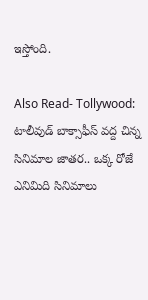ఇస్తోంది.

Also Read- Tollywood: టాలీవుడ్ బాక్సాఫీస్ వ‌ద్ద చిన్న సినిమాల జాత‌ర.. ఒక్క రోజే ఎనిమిది సినిమాలు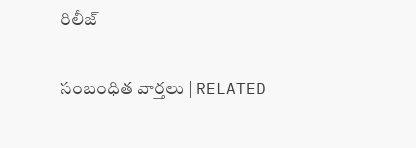రిలీజ్

సంబంధిత వార్తలు | RELATED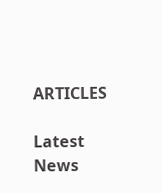ARTICLES

Latest News